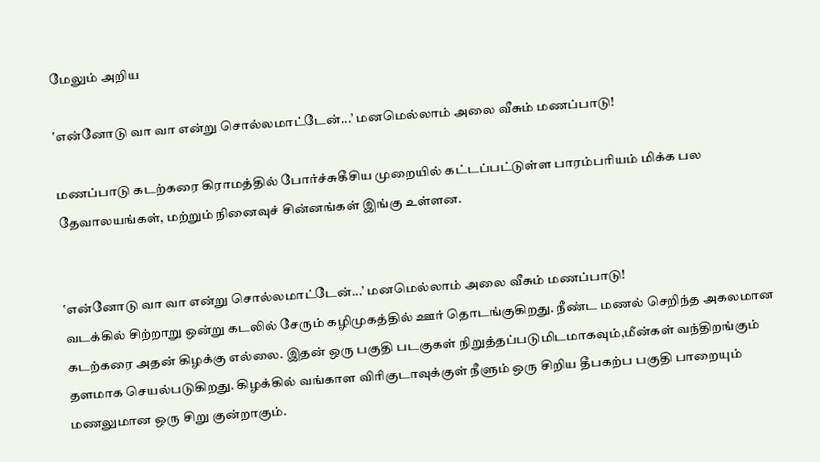மேலும் அறிய

‛என்னோடு வா வா என்று சொல்லமாட்டேன்...’ மனமெல்லாம் அலை வீசும் மணப்பாடு!

மணப்பாடு கடற்கரை கிராமத்தில் போர்ச்சுகீசிய முறையில் கட்டப்பட்டுள்ள பாரம்பரியம் மிக்க பல தேவாலயங்கள், மற்றும் நினைவுச் சின்னங்கள் இங்கு உள்ளன.


‛என்னோடு வா வா என்று சொல்லமாட்டேன்...’ மனமெல்லாம் அலை வீசும் மணப்பாடு!
வடக்கில் சிற்றாறு ஒன்று கடலில் சேரும் கழிமுகத்தில் ஊர் தொடங்குகிறது. நீண்ட மணல் செறிந்த அகலமான கடற்கரை அதன் கிழக்கு எல்லை. இதன் ஒரு பகுதி படகுகள் நிறுத்தப்படுமிடமாகவும்,மீன்கள் வந்திறங்கும் தளமாக செயல்படுகிறது. கிழக்கில் வங்காள விரிகுடாவுக்குள் நீளும் ஒரு சிறிய தீபகற்ப பகுதி பாறையும் மணலுமான ஒரு சிறு குன்றாகும்.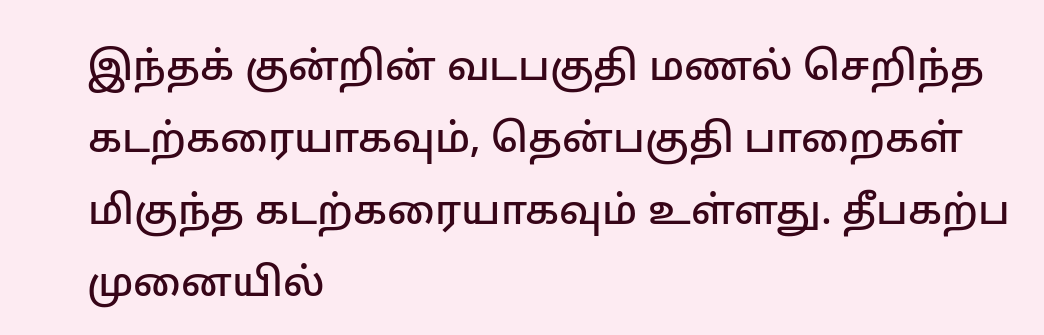இந்தக் குன்றின் வடபகுதி மணல் செறிந்த கடற்கரையாகவும், தென்பகுதி பாறைகள் மிகுந்த கடற்கரையாகவும் உள்ளது. தீபகற்ப முனையில்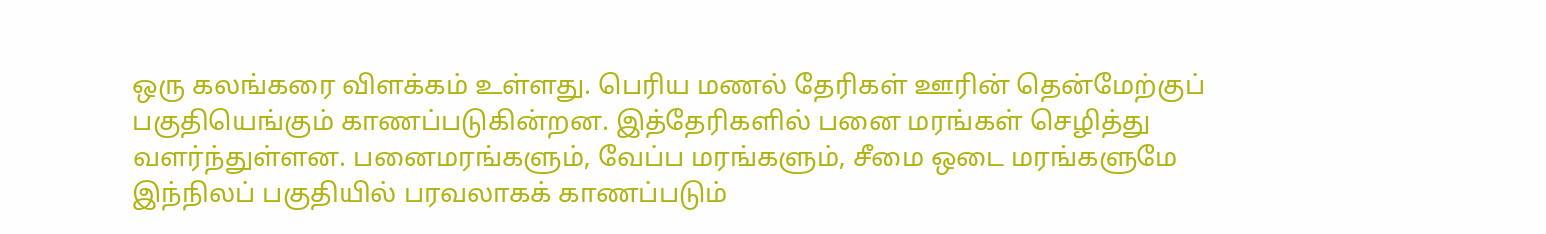ஒரு கலங்கரை விளக்கம் உள்ளது. பெரிய மணல் தேரிகள் ஊரின் தென்மேற்குப் பகுதியெங்கும் காணப்படுகின்றன. இத்தேரிகளில் பனை மரங்கள் செழித்து வளர்ந்துள்ளன. பனைமரங்களும், வேப்ப மரங்களும், சீமை ஒடை மரங்களுமே இந்நிலப் பகுதியில் பரவலாகக் காணப்படும்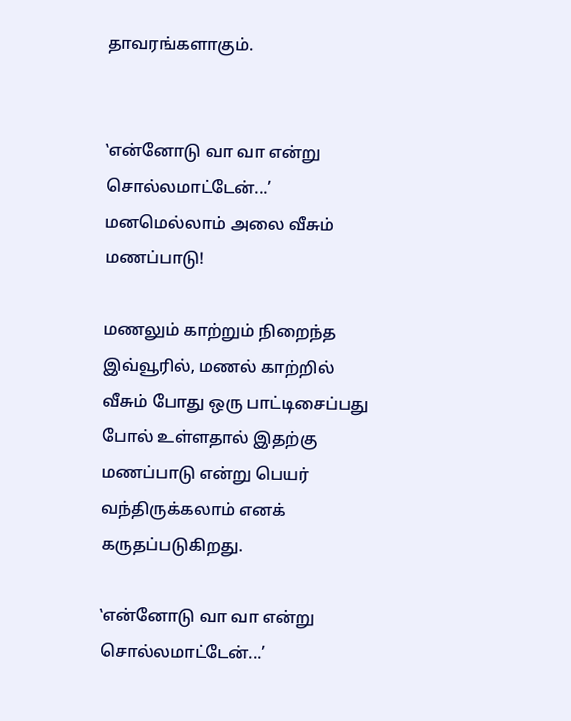தாவரங்களாகும்.


‛என்னோடு வா வா என்று சொல்லமாட்டேன்...’ மனமெல்லாம் அலை வீசும் மணப்பாடு!

மணலும் காற்றும் நிறைந்த இவ்வூரில், மணல் காற்றில் வீசும் போது ஒரு பாட்டிசைப்பது போல் உள்ளதால் இதற்கு மணப்பாடு என்று பெயர் வந்திருக்கலாம் எனக் கருதப்படுகிறது.

‛என்னோடு வா வா என்று சொல்லமாட்டேன்...’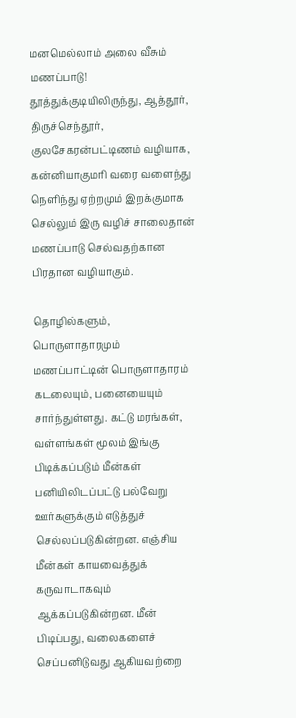மனமெல்லாம் அலை வீசும் மணப்பாடு!
தூத்துக்குடியிலிருந்து, ஆத்தூர், திருச்செந்தூர், குலசேகரன்பட்டிணம் வழியாக, கன்னியாகுமரி வரை வளைந்து நெளிந்து ஏற்றமும் இறக்குமாக செல்லும் இரு வழிச் சாலைதான் மணப்பாடு செல்வதற்கான பிரதான வழியாகும்.

தொழில்களும், பொருளாதாரமும்
மணப்பாட்டின் பொருளாதாரம் கடலையும், பனையையும் சார்ந்துள்ளது. கட்டு மரங்கள், வள்ளங்கள் மூலம் இங்கு பிடிக்கப்படும் மீன்கள் பனியிலிடப்பட்டு பல்வேறு ஊர்களுக்கும் எடுத்துச் செல்லப்படுகின்றன. எஞ்சிய மீன்கள் காயவைத்துக் கருவாடாகவும் ஆக்கப்படுகின்றன. மீன் பிடிப்பது, வலைகளைச் செப்பனிடுவது ஆகியவற்றை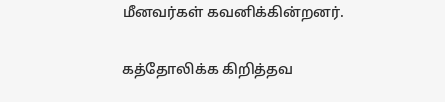மீனவர்கள் கவனிக்கின்றனர்.

கத்தோலிக்க கிறித்தவ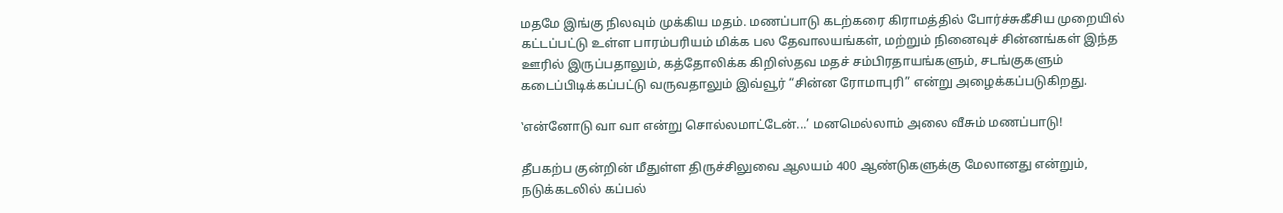மதமே இங்கு நிலவும் முக்கிய மதம். மணப்பாடு கடற்கரை கிராமத்தில் போர்ச்சுகீசிய முறையில் கட்டப்பட்டு உள்ள பாரம்பரியம் மிக்க பல தேவாலயங்கள், மற்றும் நினைவுச் சின்னங்கள் இந்த ஊரில் இருப்பதாலும், கத்தோலிக்க கிறிஸ்தவ மதச் சம்பிரதாயங்களும், சடங்குகளும் கடைப்பிடிக்கப்பட்டு வருவதாலும் இவ்வூர் “சின்ன ரோமாபுரி” என்று அழைக்கப்படுகிறது.

‛என்னோடு வா வா என்று சொல்லமாட்டேன்...’ மனமெல்லாம் அலை வீசும் மணப்பாடு!

தீபகற்ப குன்றின் மீதுள்ள திருச்சிலுவை ஆலயம் 400 ஆண்டுகளுக்கு மேலானது என்றும், நடுக்கடலில் கப்பல்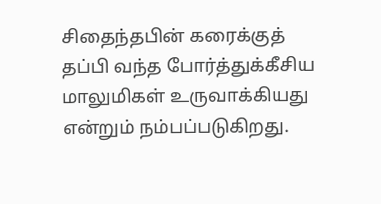சிதைந்தபின் கரைக்குத் தப்பி வந்த போர்த்துக்கீசிய மாலுமிகள் உருவாக்கியது என்றும் நம்பப்படுகிறது.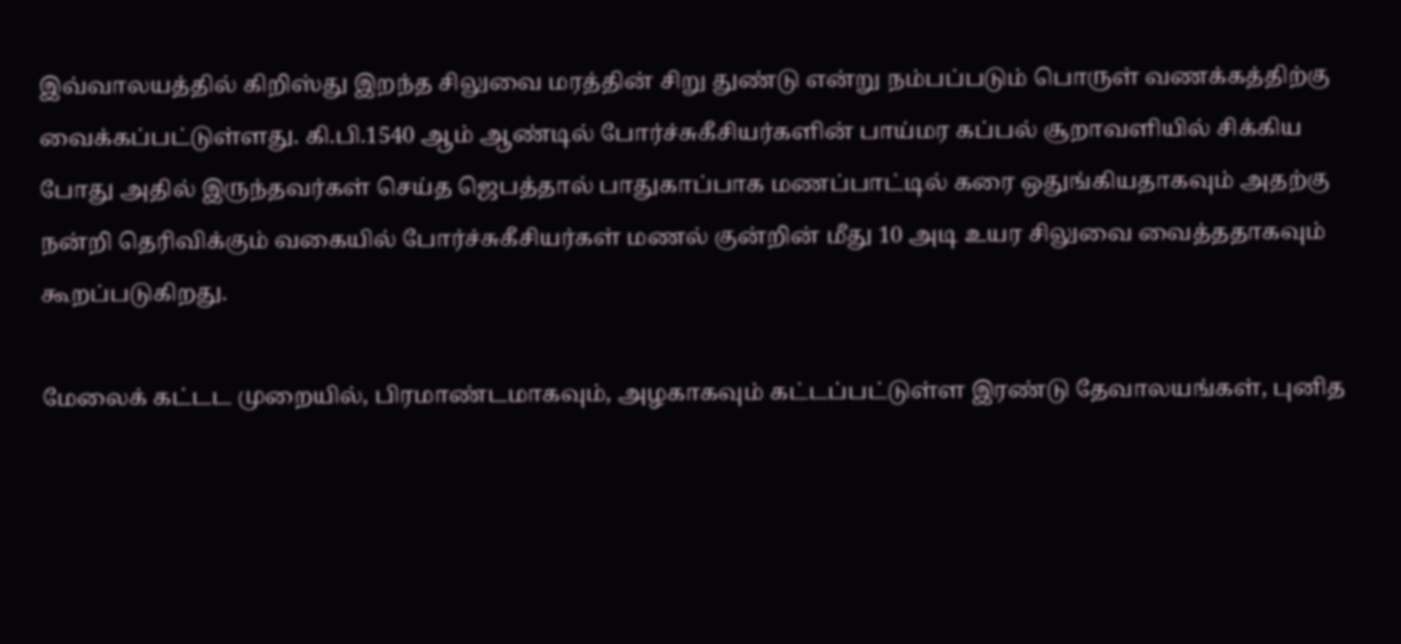இவ்வாலயத்தில் கிறிஸ்து இறந்த சிலுவை மரத்தின் சிறு துண்டு என்று நம்பப்படும் பொருள் வணக்கத்திற்கு வைக்கப்பட்டுள்ளது. கி.பி.1540 ஆம் ஆண்டில் போர்ச்சுகீசியர்களின் பாய்மர கப்பல் சூறாவளியில் சிக்கிய போது அதில் இருந்தவர்கள் செய்த ஜெபத்தால் பாதுகாப்பாக மணப்பாட்டில் கரை ஒதுங்கியதாகவும் அதற்கு நன்றி தெரிவிக்கும் வகையில் போர்ச்சுகீசியர்கள் மணல் குன்றின் மீது 10 அடி உயர சிலுவை வைத்ததாகவும் கூறப்படுகிறது.

மேலைக் கட்டட முறையில், பிரமாண்டமாகவும், அழகாகவும் கட்டப்பட்டுள்ள இரண்டு தேவாலயங்கள், புனித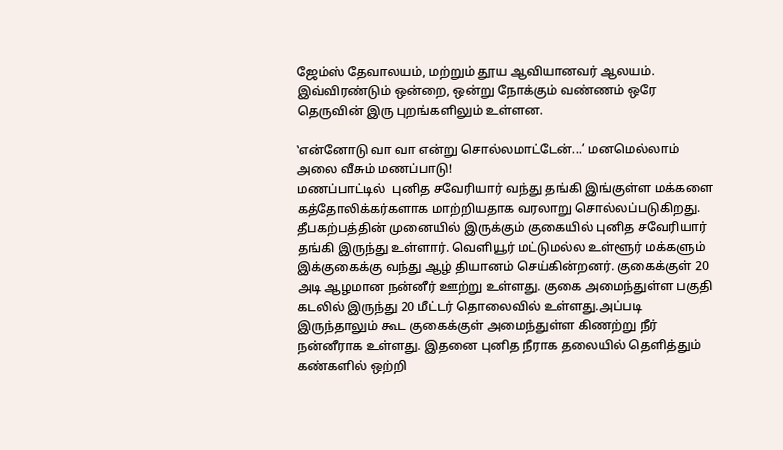ஜேம்ஸ் தேவாலயம், மற்றும் தூய ஆவியானவர் ஆலயம். இவ்விரண்டும் ஒன்றை, ஒன்று நோக்கும் வண்ணம் ஒரே தெருவின் இரு புறங்களிலும் உள்ளன.

‛என்னோடு வா வா என்று சொல்லமாட்டேன்...’ மனமெல்லாம் அலை வீசும் மணப்பாடு!
மணப்பாட்டில்  புனித சவேரியார் வந்து தங்கி இங்குள்ள மக்களை கத்தோலிக்கர்களாக மாற்றியதாக வரலாறு சொல்லப்படுகிறது. தீபகற்பத்தின் முனையில் இருக்கும் குகையில் புனித சவேரியார் தங்கி இருந்து உள்ளார். வெளியூர் மட்டுமல்ல உள்ளூர் மக்களும் இக்குகைக்கு வந்து ஆழ் தியானம் செய்கின்றனர். குகைக்குள் 20 அடி ஆழமான நன்னீர் ஊற்று உள்ளது. குகை அமைந்துள்ள பகுதி கடலில் இருந்து 20 மீட்டர் தொலைவில் உள்ளது.அப்படி இருந்தாலும் கூட குகைக்குள் அமைந்துள்ள கிணற்று நீர் நன்னீராக உள்ளது. இதனை புனித நீராக தலையில் தெளித்தும் கண்களில் ஒற்றி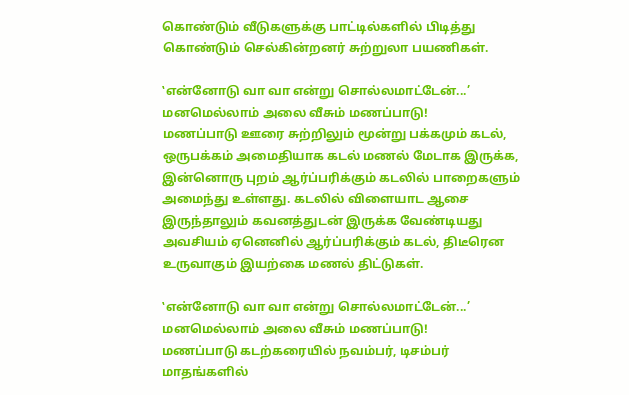கொண்டும் வீடுகளுக்கு பாட்டில்களில் பிடித்து கொண்டும் செல்கின்றனர் சுற்றுலா பயணிகள்.

‛என்னோடு வா வா என்று சொல்லமாட்டேன்...’ மனமெல்லாம் அலை வீசும் மணப்பாடு!
மணப்பாடு ஊரை சுற்றிலும் மூன்று பக்கமும் கடல், ஒருபக்கம் அமைதியாக கடல் மணல் மேடாக இருக்க, இன்னொரு புறம் ஆர்ப்பரிக்கும் கடலில் பாறைகளும் அமைந்து உள்ளது. கடலில் விளையாட ஆசை இருந்தாலும் கவனத்துடன் இருக்க வேண்டியது அவசியம் ஏனெனில் ஆர்ப்பரிக்கும் கடல், திடீரென உருவாகும் இயற்கை மணல் திட்டுகள்.

‛என்னோடு வா வா என்று சொல்லமாட்டேன்...’ மனமெல்லாம் அலை வீசும் மணப்பாடு!
மணப்பாடு கடற்கரையில் நவம்பர், டிசம்பர் மாதங்களில்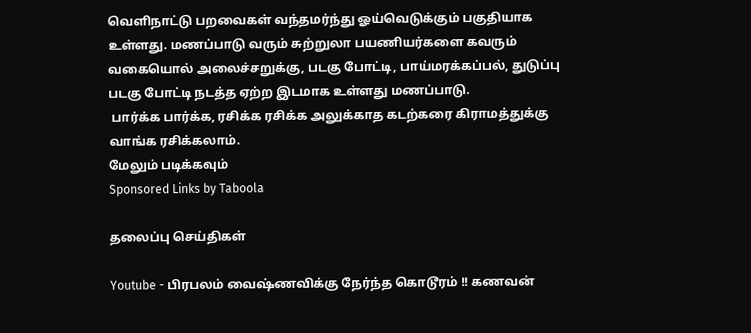வெளிநாட்டு பறவைகள் வந்தமர்ந்து ஓய்வெடுக்கும் பகுதியாக உள்ளது. மணப்பாடு வரும் சுற்றுலா பயணியர்களை கவரும் வகையொல் அலைச்சறுக்கு, படகு போட்டி, பாய்மரக்கப்பல், துடுப்பு படகு போட்டி நடத்த ஏற்ற இடமாக உள்ளது மணப்பாடு.
 பார்க்க பார்க்க, ரசிக்க ரசிக்க அலுக்காத கடற்கரை கிராமத்துக்கு வாங்க ரசிக்கலாம்.
மேலும் படிக்கவும்
Sponsored Links by Taboola

தலைப்பு செய்திகள்

Youtube - பிரபலம் வைஷ்ணவிக்கு நேர்ந்த கொடூரம் !! கணவன்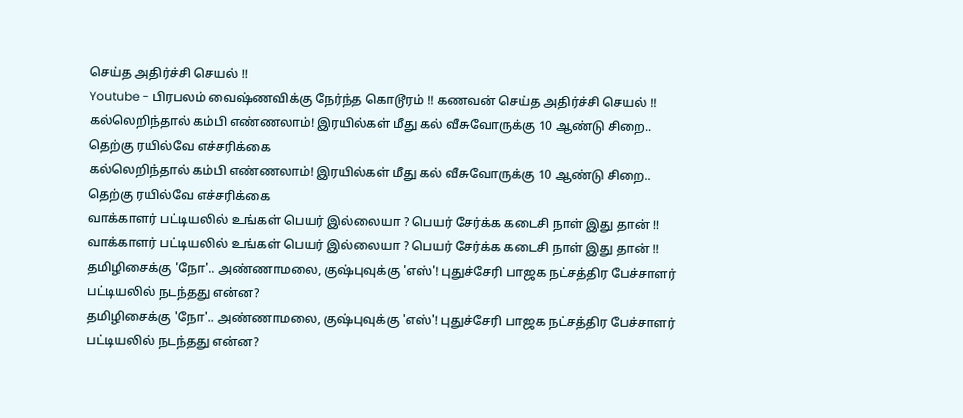செய்த அதிர்ச்சி செயல் !!
Youtube - பிரபலம் வைஷ்ணவிக்கு நேர்ந்த கொடூரம் !! கணவன் செய்த அதிர்ச்சி செயல் !!
கல்லெறிந்தால் கம்பி எண்ணலாம்! இரயில்கள் மீது கல் வீசுவோருக்கு 10 ஆண்டு சிறை.. தெற்கு ரயில்வே எச்சரிக்கை
கல்லெறிந்தால் கம்பி எண்ணலாம்! இரயில்கள் மீது கல் வீசுவோருக்கு 10 ஆண்டு சிறை.. தெற்கு ரயில்வே எச்சரிக்கை
வாக்காளர் பட்டியலில் உங்கள் பெயர் இல்லையா ? பெயர் சேர்க்க கடைசி நாள் இது தான் !!
வாக்காளர் பட்டியலில் உங்கள் பெயர் இல்லையா ? பெயர் சேர்க்க கடைசி நாள் இது தான் !!
தமிழிசைக்கு 'நோ'.. அண்ணாமலை, குஷ்புவுக்கு 'எஸ்'! புதுச்சேரி பாஜக நட்சத்திர பேச்சாளர் பட்டியலில் நடந்தது என்ன?
தமிழிசைக்கு 'நோ'.. அண்ணாமலை, குஷ்புவுக்கு 'எஸ்'! புதுச்சேரி பாஜக நட்சத்திர பேச்சாளர் பட்டியலில் நடந்தது என்ன?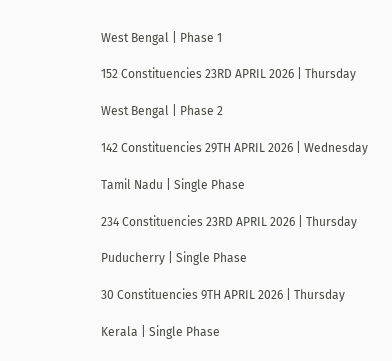West Bengal | Phase 1

152 Constituencies 23RD APRIL 2026 | Thursday

West Bengal | Phase 2

142 Constituencies 29TH APRIL 2026 | Wednesday

Tamil Nadu | Single Phase

234 Constituencies 23RD APRIL 2026 | Thursday

Puducherry | Single Phase

30 Constituencies 9TH APRIL 2026 | Thursday

Kerala | Single Phase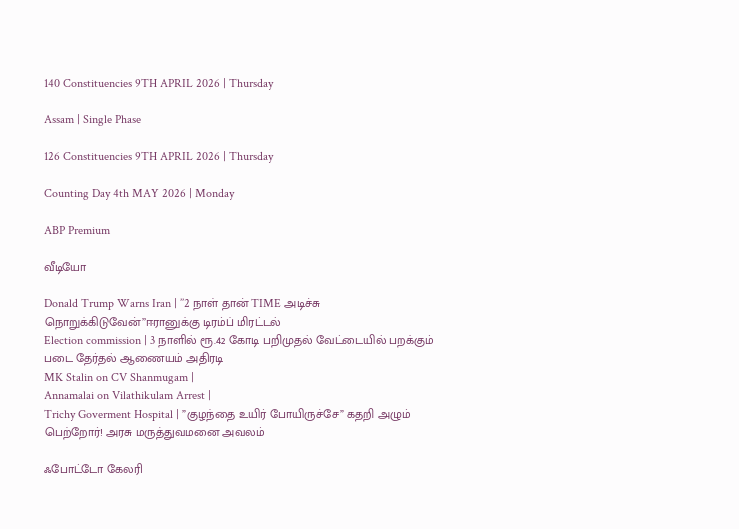140 Constituencies 9TH APRIL 2026 | Thursday

Assam | Single Phase

126 Constituencies 9TH APRIL 2026 | Thursday

Counting Day 4th MAY 2026 | Monday

ABP Premium

வீடியோ

Donald Trump Warns Iran | ’’2 நாள் தான் TIME அடிச்சு நொறுக்கிடுவேன்’’ஈரானுக்கு டிரம்ப் மிரட்டல்
Election commission | 3 நாளில் ரூ.42 கோடி பறிமுதல் வேட்டையில் பறக்கும் படை தேர்தல் ஆணையம் அதிரடி
MK Stalin on CV Shanmugam |
Annamalai on Vilathikulam Arrest |
Trichy Goverment Hospital | ”குழந்தை உயிர் போயிருச்சே” கதறி அழும் பெற்றோர்! அரசு மருத்துவமனை அவலம்

ஃபோட்டோ கேலரி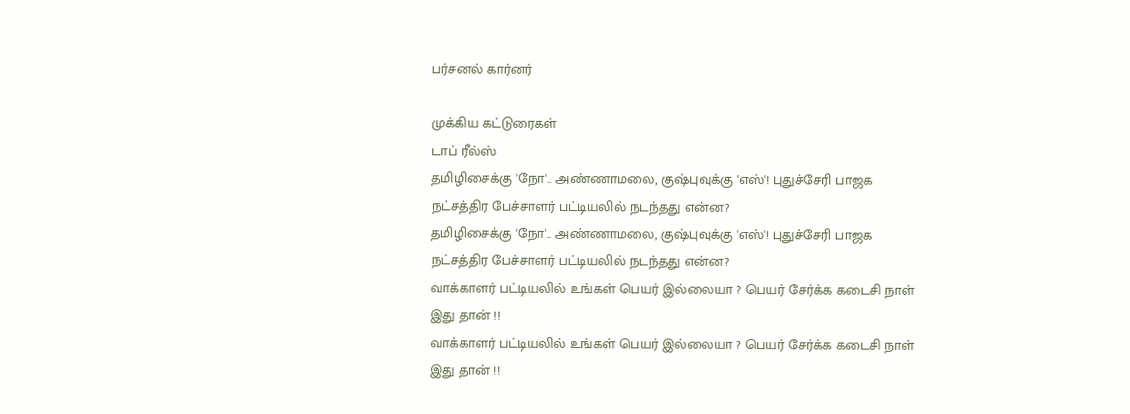பர்சனல் கார்னர்

முக்கிய கட்டுரைகள்
டாப் ரீல்ஸ்
தமிழிசைக்கு 'நோ'.. அண்ணாமலை, குஷ்புவுக்கு 'எஸ்'! புதுச்சேரி பாஜக நட்சத்திர பேச்சாளர் பட்டியலில் நடந்தது என்ன?
தமிழிசைக்கு 'நோ'.. அண்ணாமலை, குஷ்புவுக்கு 'எஸ்'! புதுச்சேரி பாஜக நட்சத்திர பேச்சாளர் பட்டியலில் நடந்தது என்ன?
வாக்காளர் பட்டியலில் உங்கள் பெயர் இல்லையா ? பெயர் சேர்க்க கடைசி நாள் இது தான் !!
வாக்காளர் பட்டியலில் உங்கள் பெயர் இல்லையா ? பெயர் சேர்க்க கடைசி நாள் இது தான் !!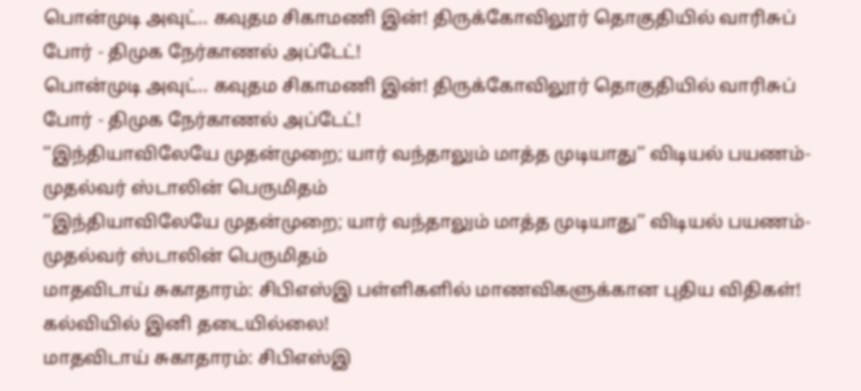பொன்முடி அவுட்.. கவுதம சிகாமணி இன்! திருக்கோவிலூர் தொகுதியில் வாரிசுப் போர் - திமுக நேர்காணல் அப்டேட்!
பொன்முடி அவுட்.. கவுதம சிகாமணி இன்! திருக்கோவிலூர் தொகுதியில் வாரிசுப் போர் - திமுக நேர்காணல் அப்டேட்!
’’இந்தியாவிலேயே முதன்முறை; யார் வந்தாலும் மாத்த முடியாது’’ விடியல் பயணம்- முதல்வர் ஸ்டாலின் பெருமிதம்
’’இந்தியாவிலேயே முதன்முறை; யார் வந்தாலும் மாத்த முடியாது’’ விடியல் பயணம்- முதல்வர் ஸ்டாலின் பெருமிதம்
மாதவிடாய் சுகாதாரம்: சிபிஎஸ்இ பள்ளிகளில் மாணவிகளுக்கான புதிய விதிகள்! கல்வியில் இனி தடையில்லை!
மாதவிடாய் சுகாதாரம்: சிபிஎஸ்இ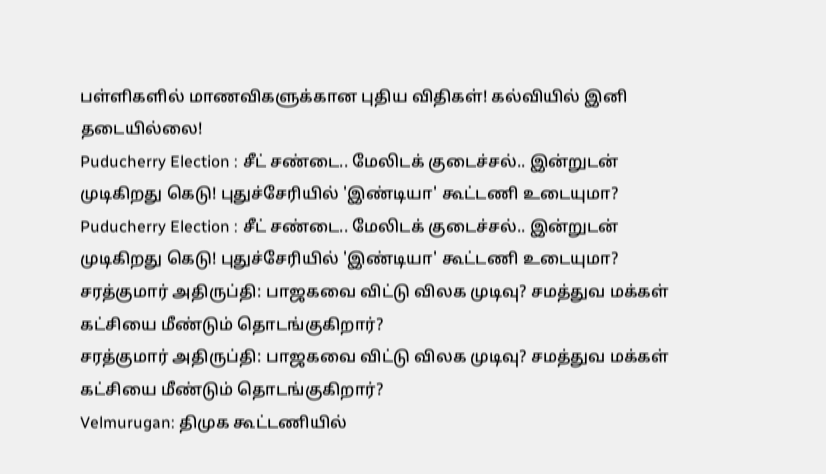பள்ளிகளில் மாணவிகளுக்கான புதிய விதிகள்! கல்வியில் இனி தடையில்லை!
Puducherry Election : சீட் சண்டை.. மேலிடக் குடைச்சல்.. இன்றுடன் முடிகிறது கெடு! புதுச்சேரியில் 'இண்டியா' கூட்டணி உடையுமா?
Puducherry Election : சீட் சண்டை.. மேலிடக் குடைச்சல்.. இன்றுடன் முடிகிறது கெடு! புதுச்சேரியில் 'இண்டியா' கூட்டணி உடையுமா?
சரத்குமார் அதிருப்தி: பாஜகவை விட்டு விலக முடிவு? சமத்துவ மக்கள் கட்சியை மீண்டும் தொடங்குகிறார்?
சரத்குமார் அதிருப்தி: பாஜகவை விட்டு விலக முடிவு? சமத்துவ மக்கள் கட்சியை மீண்டும் தொடங்குகிறார்?
Velmurugan: திமுக கூட்டணியில்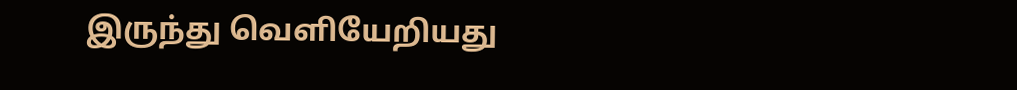இருந்து வெளியேறியது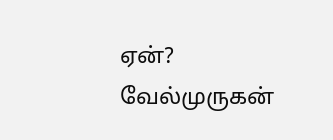ஏன்? வேல்முருகன்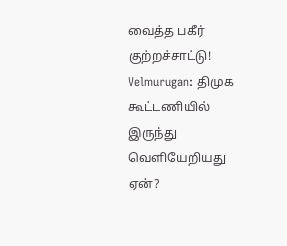வைத்த பகீர் குற்றச்சாட்டு!
Velmurugan: திமுக கூட்டணியில் இருந்து வெளியேறியது ஏன்?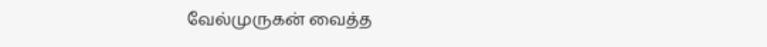வேல்முருகன் வைத்த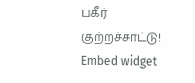பகீர் குற்றச்சாட்டு!
Embed widget